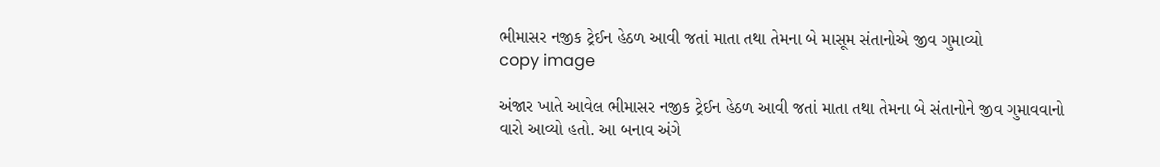ભીમાસર નજીક ટ્રેઈન હેઠળ આવી જતાં માતા તથા તેમના બે માસૂમ સંતાનોએ જીવ ગુમાવ્યો
copy image

અંજાર ખાતે આવેલ ભીમાસર નજીક ટ્રેઈન હેઠળ આવી જતાં માતા તથા તેમના બે સંતાનોને જીવ ગુમાવવાનો વારો આવ્યો હતો. આ બનાવ અંગે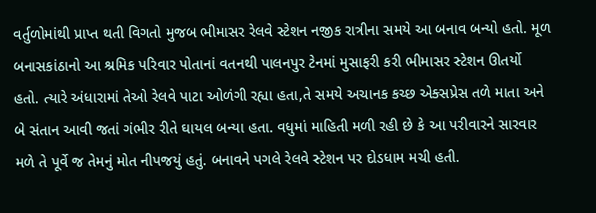વર્તુળોમાંથી પ્રાપ્ત થતી વિગતો મુજબ ભીમાસર રેલવે સ્ટેશન નજીક રાત્રીના સમયે આ બનાવ બન્યો હતો. મૂળ બનાસકાંઠાનો આ શ્રમિક પરિવાર પોતાનાં વતનથી પાલનપુર ટેનમાં મુસાફરી કરી ભીમાસર સ્ટેશન ઊતર્યો હતો. ત્યારે અંધારામાં તેઓ રેલવે પાટા ઓળંગી રહ્યા હતા,તે સમયે અચાનક કચ્છ એક્સપ્રેસ તળે માતા અને બે સંતાન આવી જતાં ગંભીર રીતે ઘાયલ બન્યા હતા. વધુમાં માહિતી મળી રહી છે કે આ પરીવારને સારવાર મળે તે પૂર્વે જ તેમનું મોત નીપજયું હતું. બનાવને પગલે રેલવે સ્ટેશન પર દોડધામ મચી હતી.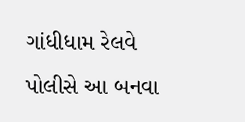ગાંધીધામ રેલવે પોલીસે આ બનવા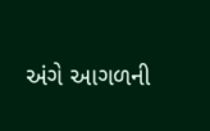અંગે આગળની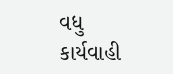વધુ કાર્યવાહી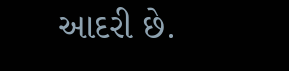આદરી છે.